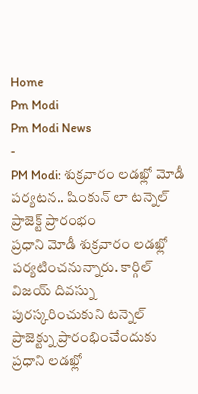Home
Pm Modi
Pm Modi News
-
PM Modi: శుక్రవారం లడఖ్లో మోడీ పర్యటన.. షింకున్ లా టన్నెల్ ప్రాజెక్ట్ ప్రారంభం
ప్రధాని మోడీ శుక్రవారం లడఖ్లో పర్యటించనున్నారు. కార్గిల్ విజయ్ దివస్ను పురస్కరించుకుని టన్నెల్ ప్రాజెక్ట్ను ప్రారంభించేందుకు ప్రధాని లడఖ్లో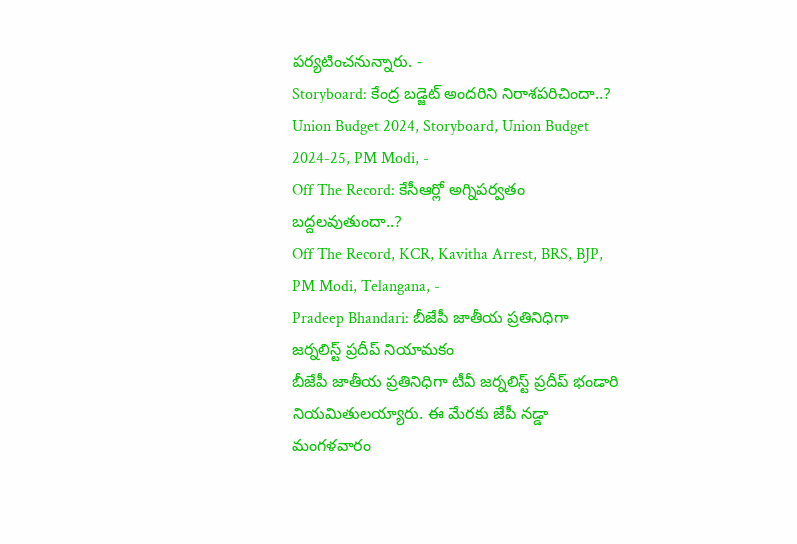పర్యటించనున్నారు. -
Storyboard: కేంద్ర బడ్జెట్ అందరిని నిరాశపరిచిందా..?
Union Budget 2024, Storyboard, Union Budget 2024-25, PM Modi, -
Off The Record: కేసీఆర్లో అగ్నిపర్వతం బద్దలవుతుందా..?
Off The Record, KCR, Kavitha Arrest, BRS, BJP, PM Modi, Telangana, -
Pradeep Bhandari: బీజేపీ జాతీయ ప్రతినిధిగా జర్నలిస్ట్ ప్రదీప్ నియామకం
బీజేపీ జాతీయ ప్రతినిధిగా టీవీ జర్నలిస్ట్ ప్రదీప్ భండారి నియమితులయ్యారు. ఈ మేరకు జేపీ నడ్డా మంగళవారం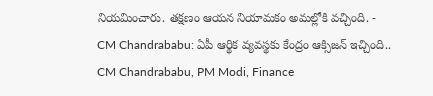నియమించారు. తక్షణం ఆయన నియామకం అమల్లోకి వచ్చింది. -
CM Chandrababu: ఏపీ ఆర్థిక వ్యవస్థకు కేంద్రం ఆక్సిజన్ ఇచ్చింది..
CM Chandrababu, PM Modi, Finance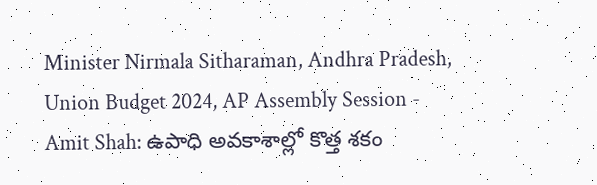Minister Nirmala Sitharaman, Andhra Pradesh, Union Budget 2024, AP Assembly Session -
Amit Shah: ఉపాధి అవకాశాల్లో కొత్త శకం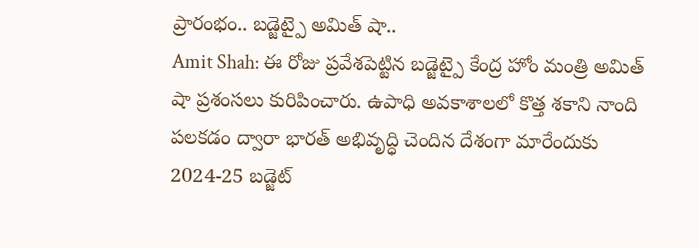ప్రారంభం.. బడ్జెట్పై అమిత్ షా..
Amit Shah: ఈ రోజు ప్రవేశపెట్టిన బడ్జెట్పై కేంద్ర హోం మంత్రి అమిత్ షా ప్రశంసలు కురిపించారు. ఉపాధి అవకాశాలలో కొత్త శకాని నాంది పలకడం ద్వారా భారత్ అభివృద్ధి చెందిన దేశంగా మారేందుకు 2024-25 బడ్జెట్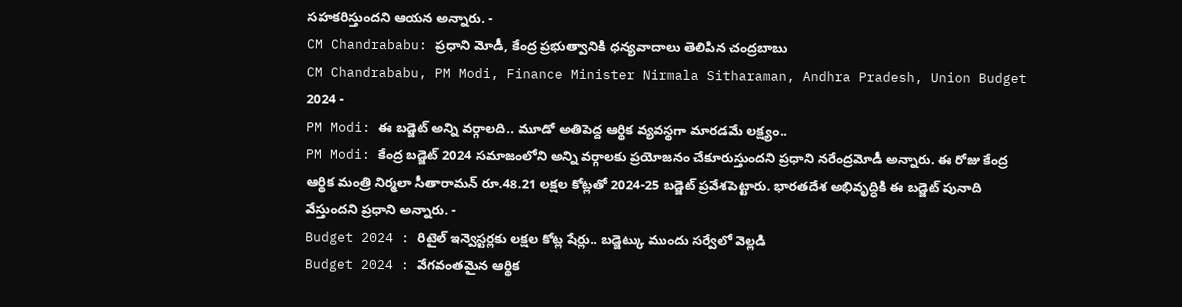సహకరిస్తుందని ఆయన అన్నారు. -
CM Chandrababu: ప్రధాని మోడీ, కేంద్ర ప్రభుత్వానికి ధన్యవాదాలు తెలిపిన చంద్రబాబు
CM Chandrababu, PM Modi, Finance Minister Nirmala Sitharaman, Andhra Pradesh, Union Budget 2024 -
PM Modi: ఈ బడ్జెట్ అన్ని వర్గాలది.. మూడో అతిపెద్ద ఆర్థిక వ్యవస్థగా మారడమే లక్ష్యం..
PM Modi: కేంద్ర బడ్జెట్ 2024 సమాజంలోని అన్ని వర్గాలకు ప్రయోజనం చేకూరుస్తుందని ప్రధాని నరేంద్రమోడీ అన్నారు. ఈ రోజు కేంద్ర ఆర్థిక మంత్రి నిర్మలా సీతారామన్ రూ.48.21 లక్షల కోట్లతో 2024-25 బడ్జెట్ ప్రవేశపెట్టారు. భారతదేశ అభివృద్ధికి ఈ బడ్జెట్ పునాది వేస్తుందని ప్రధాని అన్నారు. -
Budget 2024 : రిటైల్ ఇన్వెస్టర్లకు లక్షల కోట్ల షేర్లు.. బడ్జెట్కు ముందు సర్వేలో వెల్లడి
Budget 2024 : వేగవంతమైన ఆర్థిక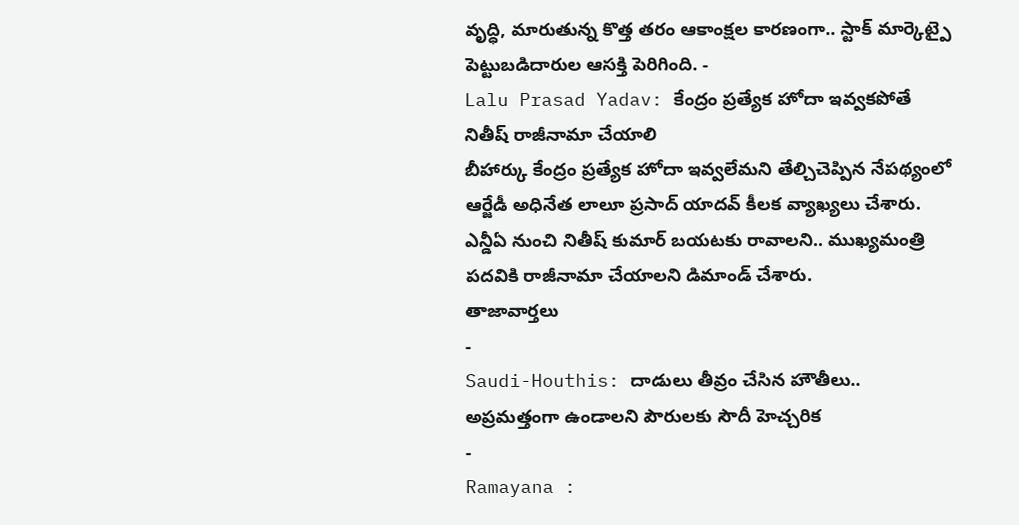వృద్ధి, మారుతున్న కొత్త తరం ఆకాంక్షల కారణంగా.. స్టాక్ మార్కెట్పై పెట్టుబడిదారుల ఆసక్తి పెరిగింది. -
Lalu Prasad Yadav: కేంద్రం ప్రత్యేక హోదా ఇవ్వకపోతే నితీష్ రాజీనామా చేయాలి
బీహార్కు కేంద్రం ప్రత్యేక హోదా ఇవ్వలేమని తేల్చిచెప్పిన నేపథ్యంలో ఆర్జేడీ అధినేత లాలూ ప్రసాద్ యాదవ్ కీలక వ్యాఖ్యలు చేశారు. ఎన్డీఏ నుంచి నితీష్ కుమార్ బయటకు రావాలని.. ముఖ్యమంత్రి పదవికి రాజీనామా చేయాలని డిమాండ్ చేశారు.
తాజావార్తలు
-
Saudi-Houthis: దాడులు తీవ్రం చేసిన హౌతీలు.. అప్రమత్తంగా ఉండాలని పౌరులకు సౌదీ హెచ్చరిక
-
Ramayana :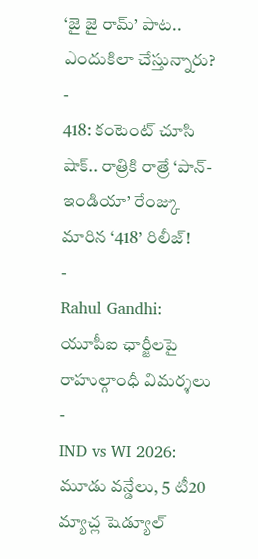‘జై జై రామ్’ పాట.. ఎందుకిలా చేస్తున్నారు?
-
418: కంటెంట్ చూసి షాక్.. రాత్రికి రాత్రే ‘పాన్-ఇండియా’ రేంజ్కు మారిన ‘418’ రిలీజ్!
-
Rahul Gandhi: యూపీఐ ఛార్జీలపై రాహుల్గాంధీ విమర్శలు
-
IND vs WI 2026: మూడు వన్డేలు, 5 టీ20 మ్యాచ్ల షెడ్యూల్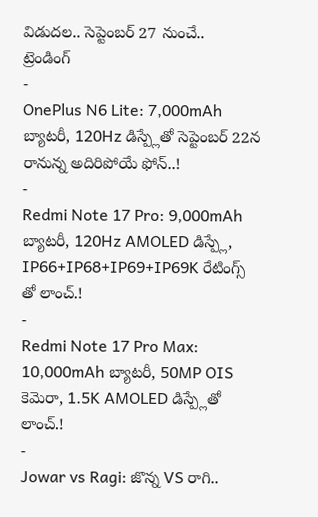విడుదల.. సెప్టెంబర్ 27 నుంచే..
ట్రెండింగ్
-
OnePlus N6 Lite: 7,000mAh బ్యాటరీ, 120Hz డిస్ప్లేతో సెప్టెంబర్ 22న రానున్న అదిరిపోయే ఫోన్..!
-
Redmi Note 17 Pro: 9,000mAh బ్యాటరీ, 120Hz AMOLED డిస్ప్లే, IP66+IP68+IP69+IP69K రేటింగ్స్ తో లాంచ్.!
-
Redmi Note 17 Pro Max: 10,000mAh బ్యాటరీ, 50MP OIS కెమెరా, 1.5K AMOLED డిస్ప్లేతో లాంచ్.!
-
Jowar vs Ragi: జొన్న VS రాగి..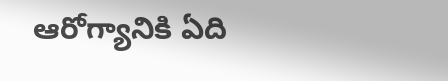ఆరోగ్యానికి ఏది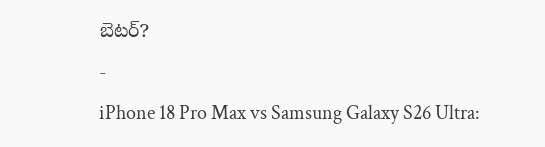బెటర్?
-
iPhone 18 Pro Max vs Samsung Galaxy S26 Ultra: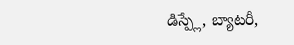డిస్ప్లే, బ్యాటరీ,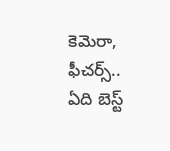కెమెరా, ఫీచర్స్.. ఏది బెస్ట్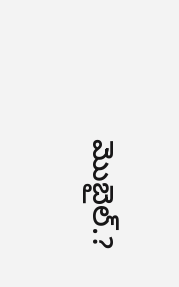మొబైల్.?